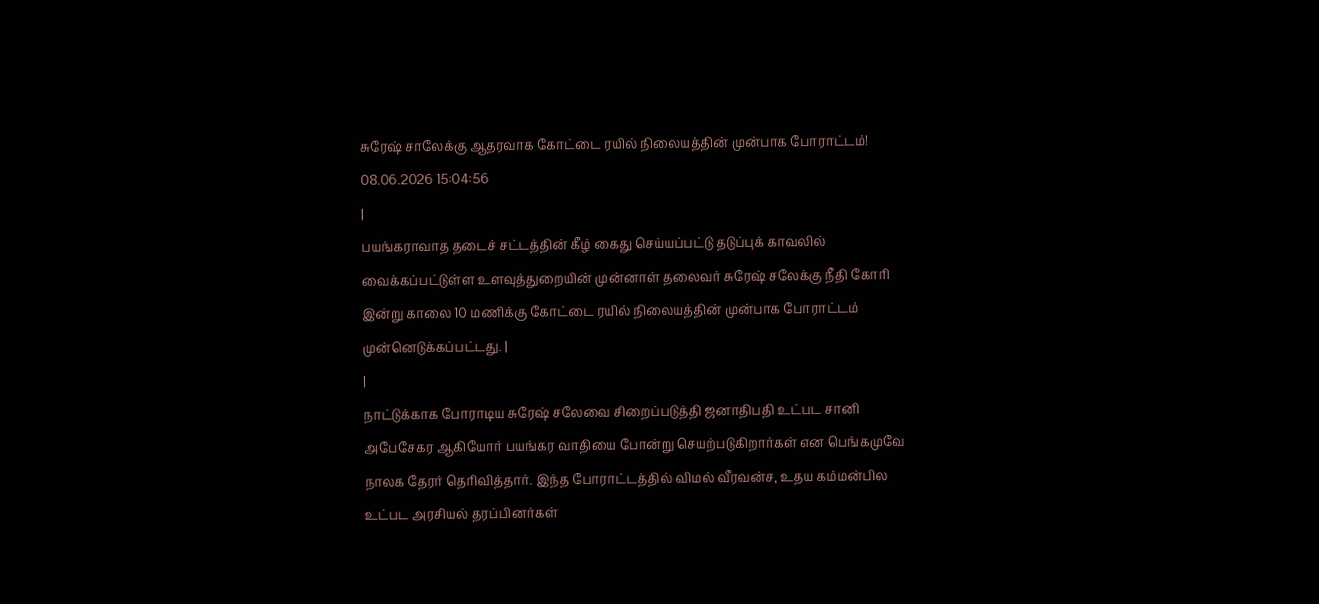சுரேஷ் சாலேக்கு ஆதரவாக கோட்டை ரயில் நிலையத்தின் முன்பாக போராட்டம்!
08.06.2026 15:04:56
|
பயங்கராவாத தடைச் சட்டத்தின் கீழ் கைது செய்யப்பட்டு தடுப்புக் காவலில் வைக்கப்பட்டுள்ள உளவுத்துறையின் முன்னாள் தலைவர் சுரேஷ் சலேக்கு நீதி கோரி இன்று காலை 10 மணிக்கு கோட்டை ரயில் நிலையத்தின் முன்பாக போராட்டம் முன்னெடுக்கப்பட்டது. |
|
நாட்டுக்காக போராடிய சுரேஷ் சலேவை சிறைப்படுத்தி ஜனாதிபதி உட்பட சானி அபேசேகர ஆகியோர் பயங்கர வாதியை போன்று செயற்படுகிறார்கள் என பெங்கமுவே நாலக தேரர் தெரிவித்தார். இந்த போராட்டத்தில் விமல் வீரவன்ச, உதய கம்மன்பில உட்பட அரசியல் தரப்பினர்கள்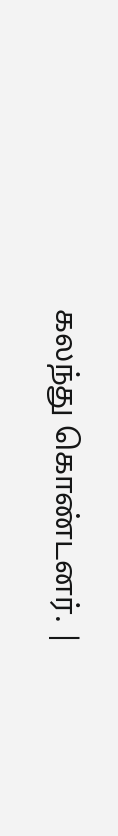கலந்து கொண்டனர். |